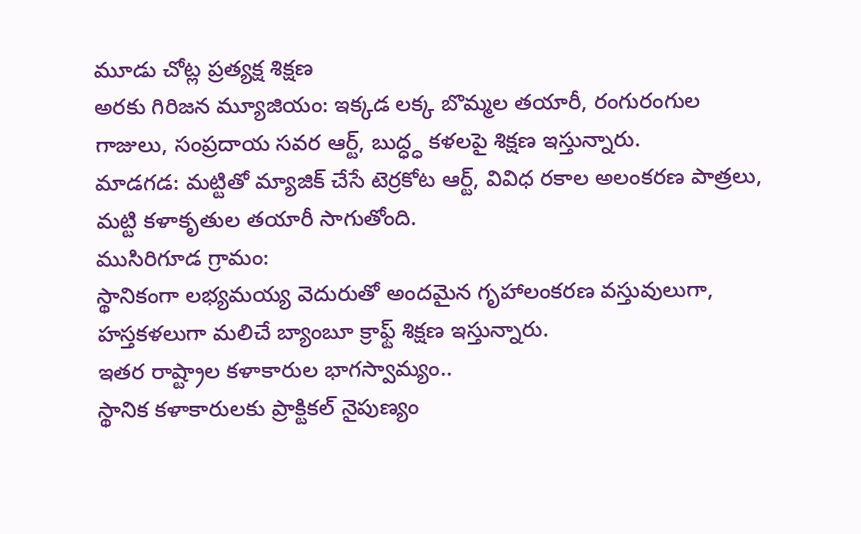మూడు చోట్ల ప్రత్యక్ష శిక్షణ
అరకు గిరిజన మ్యూజియం: ఇక్కడ లక్క బొమ్మల తయారీ, రంగురంగుల గాజులు, సంప్రదాయ సవర ఆర్ట్, బుద్ధ్ధ కళలపై శిక్షణ ఇస్తున్నారు.
మాడగడ: మట్టితో మ్యాజిక్ చేసే టెర్రకోట ఆర్ట్, వివిధ రకాల అలంకరణ పాత్రలు, మట్టి కళాకృతుల తయారీ సాగుతోంది.
ముసిరిగూడ గ్రామం:
స్థానికంగా లభ్యమయ్య వెదురుతో అందమైన గృహాలంకరణ వస్తువులుగా, హస్తకళలుగా మలిచే బ్యాంబూ క్రాఫ్ట్ శిక్షణ ఇస్తున్నారు.
ఇతర రాష్ట్రాల కళాకారుల భాగస్వామ్యం..
స్థానిక కళాకారులకు ప్రాక్టికల్ నైపుణ్యం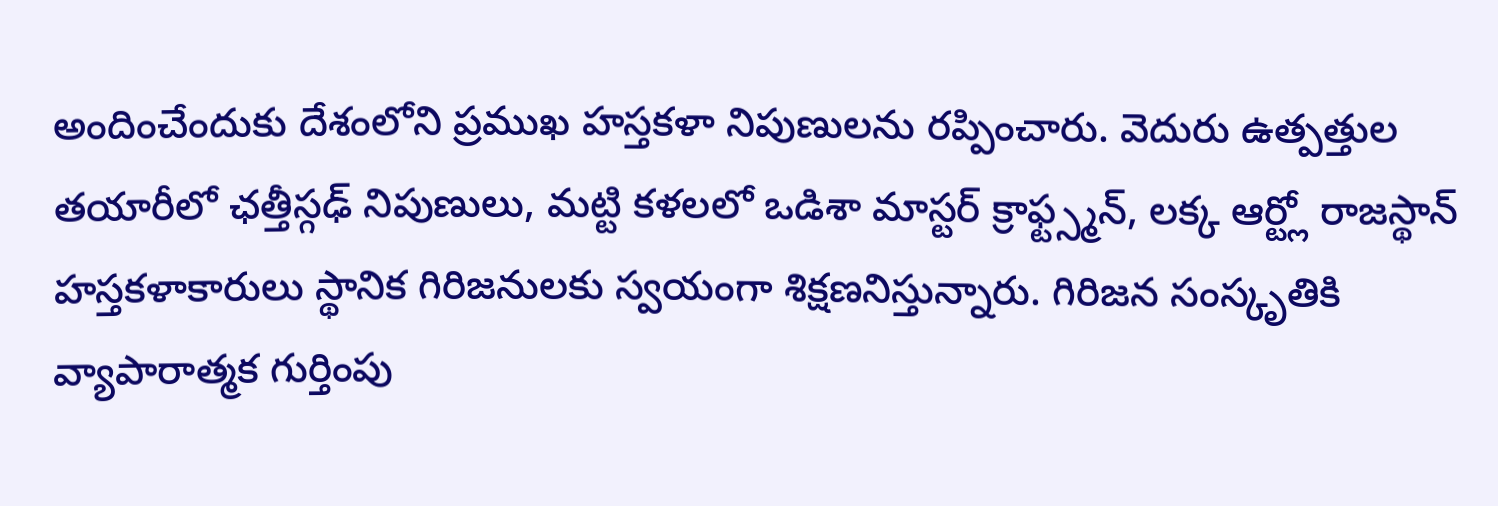అందించేందుకు దేశంలోని ప్రముఖ హస్తకళా నిపుణులను రప్పించారు. వెదురు ఉత్పత్తుల తయారీలో ఛత్తీస్గఢ్ నిపుణులు, మట్టి కళలలో ఒడిశా మాస్టర్ క్రాఫ్ట్స్మన్, లక్క ఆర్ట్లో రాజస్థాన్ హస్తకళాకారులు స్థానిక గిరిజనులకు స్వయంగా శిక్షణనిస్తున్నారు. గిరిజన సంస్కృతికి వ్యాపారాత్మక గుర్తింపు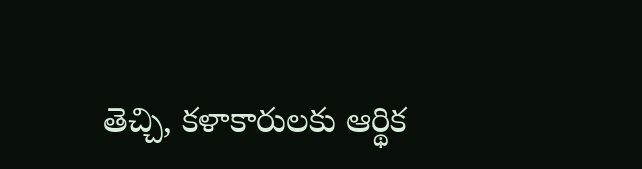తెచ్చి, కళాకారులకు ఆర్థిక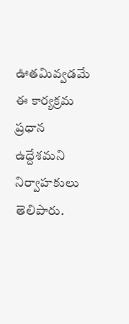ఊతమివ్వడమే ఈ కార్యక్రమ ప్రధాన ఉద్దేశమని నిర్వాహకులు తెలిపారు.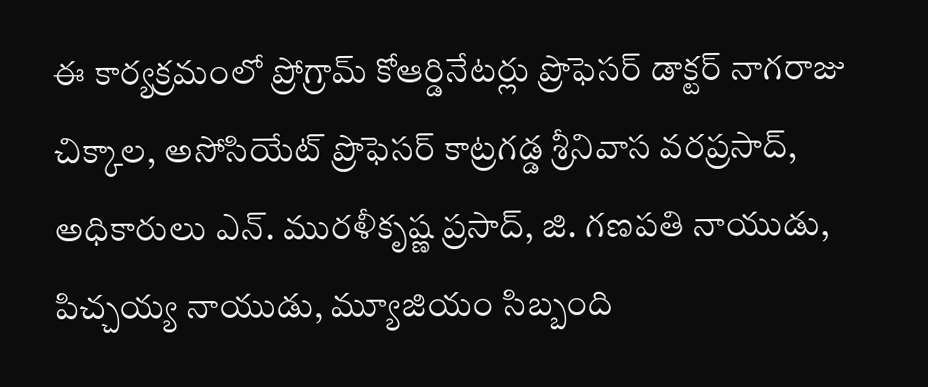ఈ కార్యక్రమంలో ప్రోగ్రామ్ కోఆర్డినేటర్లు ప్రొఫెసర్ డాక్టర్ నాగరాజు చిక్కాల, అసోసియేట్ ప్రొఫెసర్ కాట్రగడ్డ శ్రీనివాస వరప్రసాద్, అధికారులు ఎన్. మురళీకృష్ణ ప్రసాద్, జి. గణపతి నాయుడు, పిచ్చయ్య నాయుడు, మ్యూజియం సిబ్బంది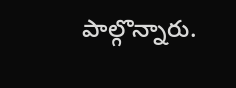పాల్గొన్నారు.